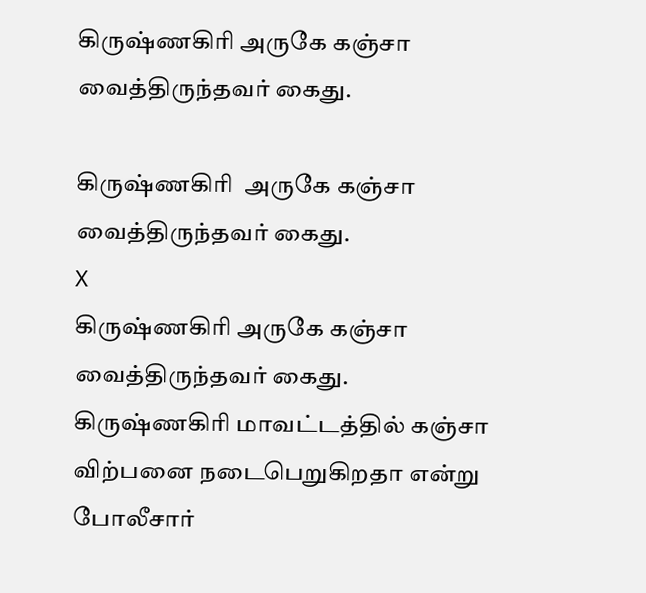கிருஷ்ணகிரி அருகே கஞ்சா வைத்திருந்தவர் கைது.

கிருஷ்ணகிரி  அருகே கஞ்சா வைத்திருந்தவர் கைது.
X
கிருஷ்ணகிரி அருகே கஞ்சா வைத்திருந்தவர் கைது.
கிருஷ்ணகிரி மாவட்டத்தில் கஞ்சா விற்பனை நடைபெறுகிறதா என்று போலீசார்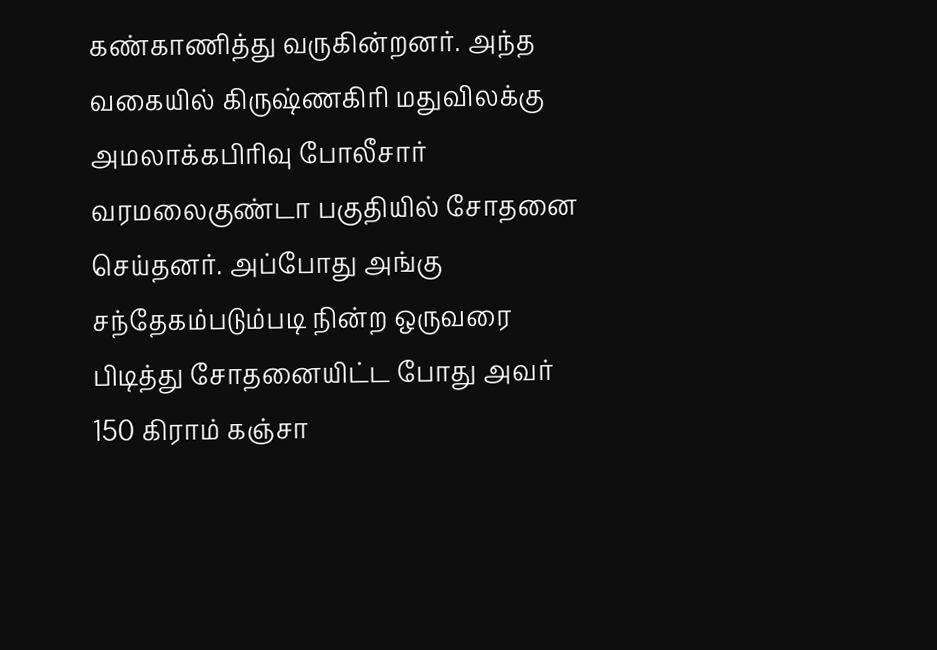கண்காணித்து வருகின்றனர். அந்த வகையில் கிருஷ்ணகிரி மதுவிலக்கு அமலாக்கபிரிவு போலீசார் வரமலைகுண்டா பகுதியில் சோதனை செய்தனர். அப்போது அங்கு சந்தேகம்படும்படி நின்ற ஒருவரை பிடித்து சோதனையிட்ட போது அவர் 150 கிராம் கஞ்சா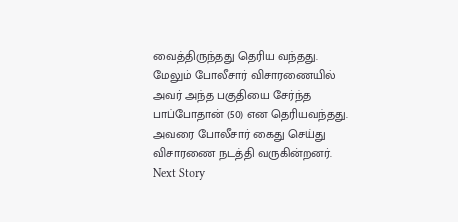வைத்திருந்தது தெரிய வந்தது. மேலும் போலீசார் விசாரணையில் அவர் அந்த பகுதியை சேர்ந்த பாப்போதான் (50) என தெரியவந்தது. அவரை போலீசார் கைது செய்து விசாரணை நடத்தி வருகின்றனர்.
Next Story